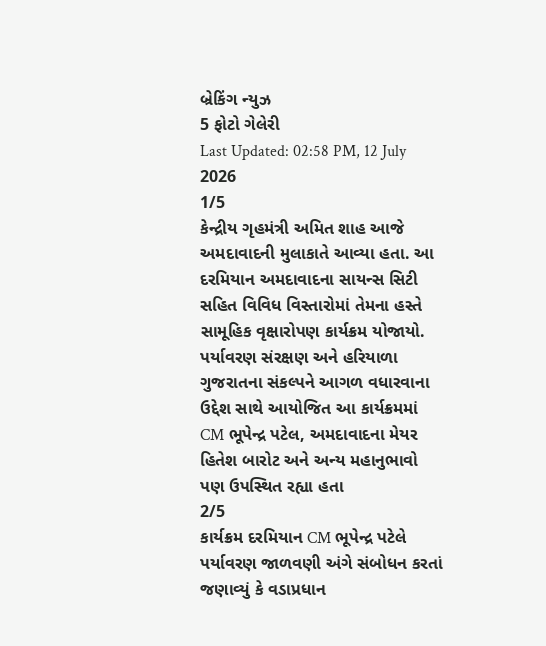બ્રેકિંગ ન્યુઝ
5 ફોટો ગેલેરી
Last Updated: 02:58 PM, 12 July 2026
1/5
કેન્દ્રીય ગૃહમંત્રી અમિત શાહ આજે અમદાવાદની મુલાકાતે આવ્યા હતા. આ દરમિયાન અમદાવાદના સાયન્સ સિટી સહિત વિવિધ વિસ્તારોમાં તેમના હસ્તે સામૂહિક વૃક્ષારોપણ કાર્યક્રમ યોજાયો. પર્યાવરણ સંરક્ષણ અને હરિયાળા ગુજરાતના સંકલ્પને આગળ વધારવાના ઉદ્દેશ સાથે આયોજિત આ કાર્યક્રમમાં CM ભૂપેન્દ્ર પટેલ, અમદાવાદના મેયર હિતેશ બારોટ અને અન્ય મહાનુભાવો પણ ઉપસ્થિત રહ્યા હતા
2/5
કાર્યક્રમ દરમિયાન CM ભૂપેન્દ્ર પટેલે પર્યાવરણ જાળવણી અંગે સંબોધન કરતાં જણાવ્યું કે વડાપ્રધાન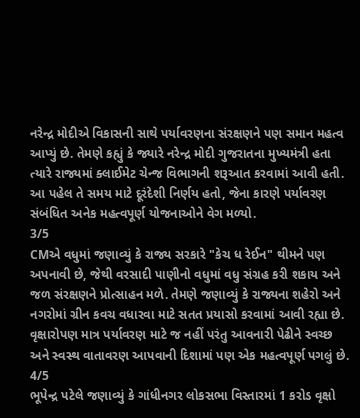નરેન્દ્ર મોદીએ વિકાસની સાથે પર્યાવરણના સંરક્ષણને પણ સમાન મહત્વ આપ્યું છે. તેમણે કહ્યું કે જ્યારે નરેન્દ્ર મોદી ગુજરાતના મુખ્યમંત્રી હતા ત્યારે રાજ્યમાં ક્લાઈમેટ ચેન્જ વિભાગની શરૂઆત કરવામાં આવી હતી. આ પહેલ તે સમય માટે દૂરંદેશી નિર્ણય હતો, જેના કારણે પર્યાવરણ સંબંધિત અનેક મહત્વપૂર્ણ યોજનાઓને વેગ મળ્યો.
3/5
CMએ વધુમાં જણાવ્યું કે રાજ્ય સરકારે "કેચ ધ રેઈન" થીમને પણ અપનાવી છે, જેથી વરસાદી પાણીનો વધુમાં વધુ સંગ્રહ કરી શકાય અને જળ સંરક્ષણને પ્રોત્સાહન મળે. તેમણે જણાવ્યું કે રાજ્યના શહેરો અને નગરોમાં ગ્રીન કવચ વધારવા માટે સતત પ્રયાસો કરવામાં આવી રહ્યા છે. વૃક્ષારોપણ માત્ર પર્યાવરણ માટે જ નહીં પરંતુ આવનારી પેઢીને સ્વચ્છ અને સ્વસ્થ વાતાવરણ આપવાની દિશામાં પણ એક મહત્વપૂર્ણ પગલું છે.
4/5
ભૂપેન્દ્ર પટેલે જણાવ્યું કે ગાંધીનગર લોકસભા વિસ્તારમાં 1 કરોડ વૃક્ષો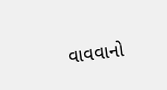વાવવાનો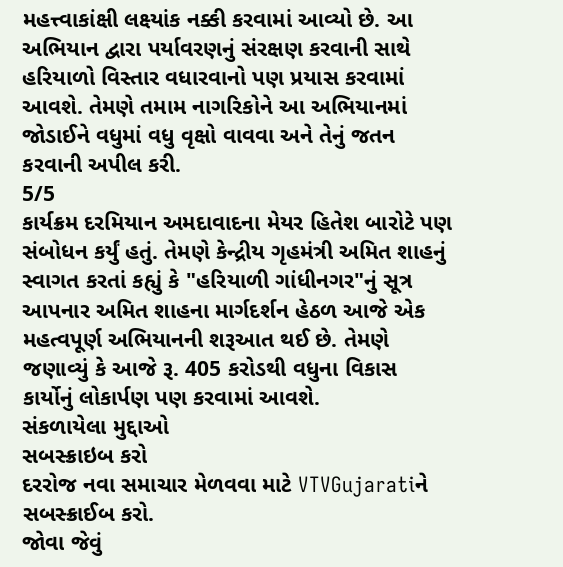મહત્ત્વાકાંક્ષી લક્ષ્યાંક નક્કી કરવામાં આવ્યો છે. આ અભિયાન દ્વારા પર્યાવરણનું સંરક્ષણ કરવાની સાથે હરિયાળો વિસ્તાર વધારવાનો પણ પ્રયાસ કરવામાં આવશે. તેમણે તમામ નાગરિકોને આ અભિયાનમાં જોડાઈને વધુમાં વધુ વૃક્ષો વાવવા અને તેનું જતન કરવાની અપીલ કરી.
5/5
કાર્યક્રમ દરમિયાન અમદાવાદના મેયર હિતેશ બારોટે પણ સંબોધન કર્યું હતું. તેમણે કેન્દ્રીય ગૃહમંત્રી અમિત શાહનું સ્વાગત કરતાં કહ્યું કે "હરિયાળી ગાંધીનગર"નું સૂત્ર આપનાર અમિત શાહના માર્ગદર્શન હેઠળ આજે એક મહત્વપૂર્ણ અભિયાનની શરૂઆત થઈ છે. તેમણે જણાવ્યું કે આજે રૂ. 405 કરોડથી વધુના વિકાસ કાર્યોનું લોકાર્પણ પણ કરવામાં આવશે.
સંકળાયેલા મુદ્દાઓ
સબસ્ક્રાઇબ કરો
દરરોજ નવા સમાચાર મેળવવા માટે VTVGujaratiને સબસ્ક્રાઈબ કરો.
જોવા જેવું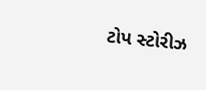ટોપ સ્ટોરીઝ